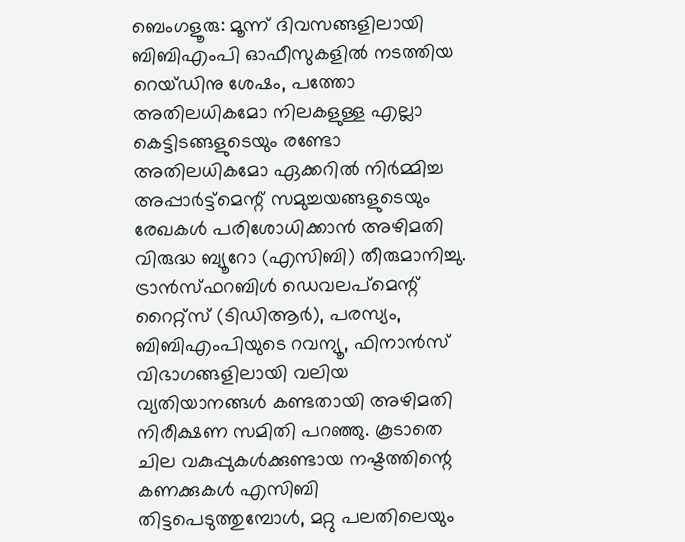ബെംഗളൂരു: മൂന്ന് ദിവസങ്ങളിലായി ബിബിഎംപി ഓഫീസുകളിൽ നടത്തിയ റെയ്ഡിനു ശേഷം, പത്തോ അതിലധികമോ നിലകളുള്ള എല്ലാ കെട്ടിടങ്ങളുടെയും രണ്ടോ അതിലധികമോ ഏക്കറിൽ നിർമ്മിച്ച അപ്പാർട്ട്മെന്റ് സമുച്ചയങ്ങളുടെയും രേഖകൾ പരിശോധിക്കാൻ അഴിമതി വിരുദ്ധ ബ്യൂറോ (എസിബി) തീരുമാനിച്ചു.
ട്രാൻസ്ഫറബിൾ ഡെവലപ്മെന്റ് റൈറ്റ്സ് (ടിഡിആർ), പരസ്യം, ബിബിഎംപിയുടെ റവന്യൂ, ഫിനാൻസ് വിഭാഗങ്ങളിലായി വലിയ വ്യതിയാനങ്ങൾ കണ്ടതായി അഴിമതി നിരീക്ഷണ സമിതി പറഞ്ഞു. കൂടാതെ ചില വകുപ്പുകൾക്കുണ്ടായ നഷ്ടത്തിന്റെ കണക്കുകൾ എസിബി തിട്ടപെടുത്തുമ്പോൾ, മറ്റു പലതിലെയും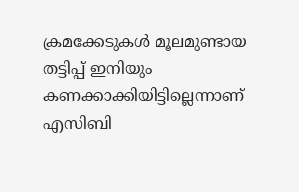ക്രമക്കേടുകൾ മൂലമുണ്ടായ തട്ടിപ്പ് ഇനിയും കണക്കാക്കിയിട്ടില്ലെന്നാണ് എസിബി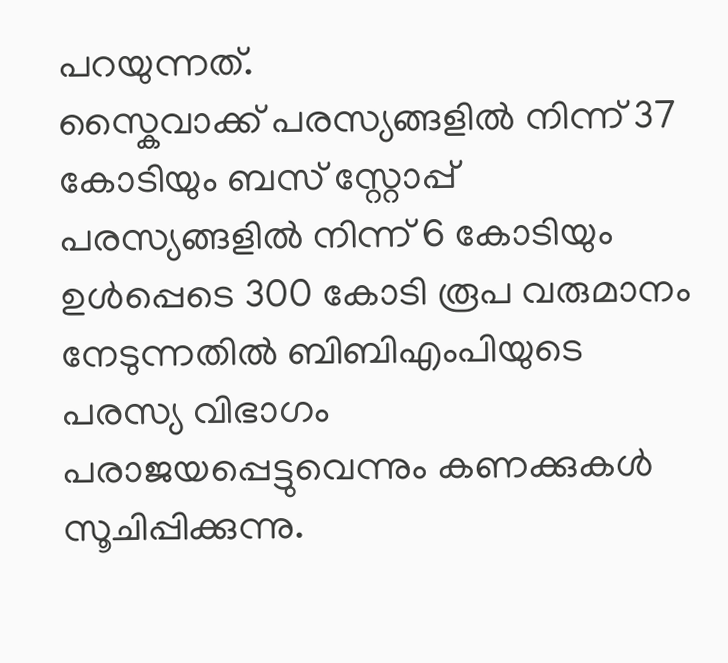പറയുന്നത്.
സ്കൈവാക്ക് പരസ്യങ്ങളിൽ നിന്ന് 37 കോടിയും ബസ് സ്റ്റോപ്പ് പരസ്യങ്ങളിൽ നിന്ന് 6 കോടിയും ഉൾപ്പെടെ 300 കോടി രൂപ വരുമാനം നേടുന്നതിൽ ബിബിഎംപിയുടെ പരസ്യ വിഭാഗം പരാജയപ്പെട്ടുവെന്നും കണക്കുകൾ സൂചിപ്പിക്കുന്നു.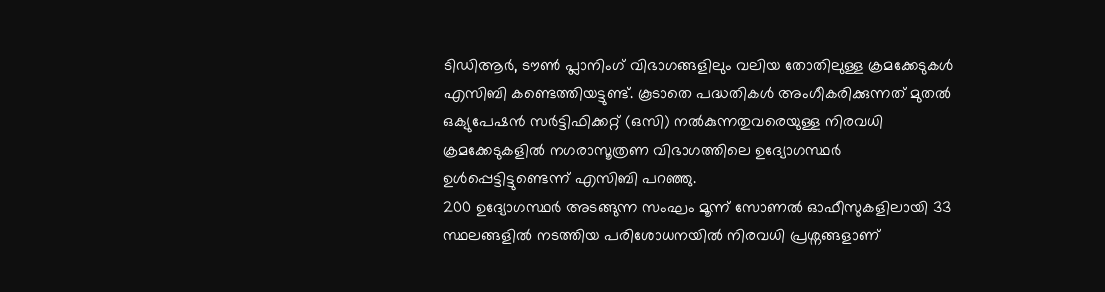ടിഡിആർ, ടൗൺ പ്ലാനിംഗ് വിഭാഗങ്ങളിലും വലിയ തോതിലുള്ള ക്രമക്കേടുകൾ എസിബി കണ്ടെത്തിയട്ടുണ്ട്. കൂടാതെ പദ്ധതികൾ അംഗീകരിക്കുന്നത് മുതൽ ഒക്യുപേഷൻ സർട്ടിഫിക്കറ്റ് (ഒസി) നൽകുന്നതുവരെയുള്ള നിരവധി ക്രമക്കേടുകളിൽ നഗരാസൂത്രണ വിഭാഗത്തിലെ ഉദ്യോഗസ്ഥർ ഉൾപ്പെട്ടിട്ടുണ്ടെന്ന് എസിബി പറഞ്ഞു.
200 ഉദ്യോഗസ്ഥർ അടങ്ങുന്ന സംഘം മൂന്ന് സോണൽ ഓഫീസുകളിലായി 33 സ്ഥലങ്ങളിൽ നടത്തിയ പരിശോധനയിൽ നിരവധി പ്രശ്നങ്ങളാണ്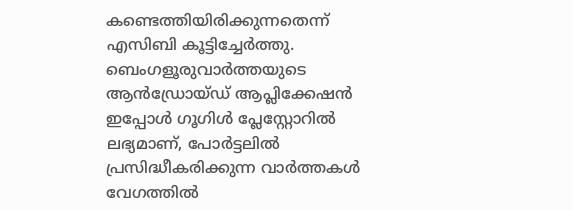കണ്ടെത്തിയിരിക്കുന്നതെന്ന് എസിബി കൂട്ടിച്ചേർത്തു.
ബെംഗളൂരുവാർത്തയുടെ ആൻഡ്രോയ്ഡ് ആപ്ലിക്കേഷൻ ഇപ്പോൾ ഗൂഗിൾ പ്ലേസ്റ്റോറിൽ ലഭ്യമാണ്, പോർട്ടലിൽ പ്രസിദ്ധീകരിക്കുന്ന വാർത്തകൾ വേഗത്തിൽ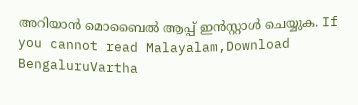അറിയാൻ മൊബൈൽ ആപ്പ് ഇൻസ്റ്റാൾ ചെയ്യുക. If you cannot read Malayalam,Download BengaluruVartha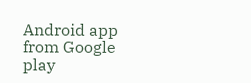Android app from Google play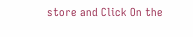store and Click On the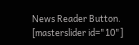News Reader Button. [masterslider id="10"]